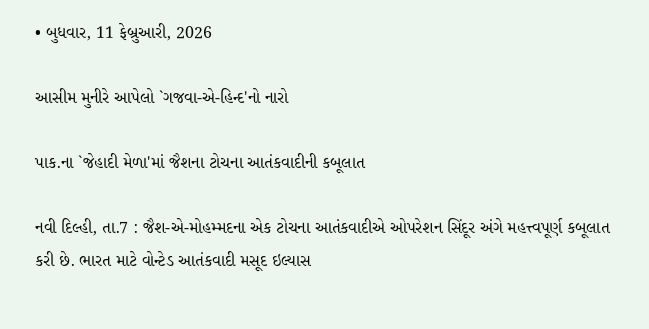• બુધવાર, 11 ફેબ્રુઆરી, 2026

આસીમ મુનીરે આપેલો `ગજવા-એ-હિન્દ'નો નારો

પાક.ના `જેહાદી મેળા'માં જૈશના ટોચના આતંકવાદીની કબૂલાત

નવી દિલ્હી, તા.7 : જૈશ-એ-મોહમ્મદના એક ટોચના આતંકવાદીએ ઓપરેશન સિંદૂર અંગે મહત્ત્વપૂર્ણ કબૂલાત કરી છે. ભારત માટે વોન્ટેડ આતંકવાદી મસૂદ ઇલ્યાસ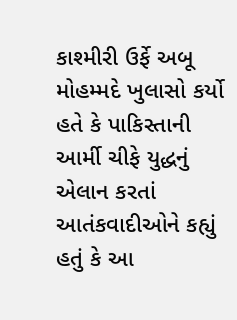કાશ્મીરી ઉર્ફે અબૂ મોહમ્મદે ખુલાસો કર્યો હતે કે પાકિસ્તાની આર્મી ચીફે યુદ્ધનું એલાન કરતાં આતંકવાદીઓને કહ્યું હતું કે આ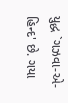યુદ્ધ `ગઝવા-એ-હિન્દ' છે. ગયા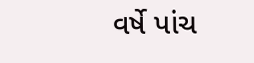વર્ષે પાંચ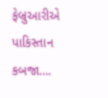ફેબ્રુઆરીએ પાકિસ્તાન કબજા….